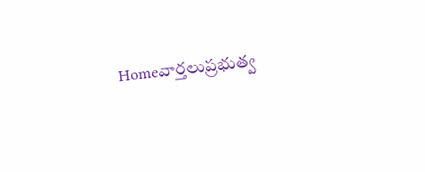Homeవార్తలుప్రభుత్వ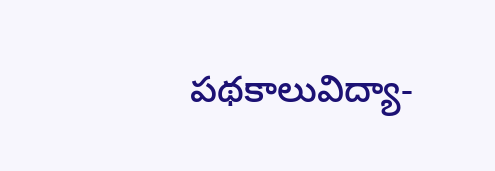పథకాలువిద్యా-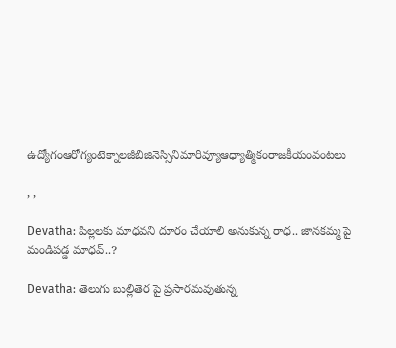ఉద్యోగంఆరోగ్యంటెక్నాలజీబిజినెస్సినిమారివ్యూఆధ్యాత్మికంరాజకీయంవంటలు

, ,

Devatha: పిల్లలకు మాధవని దూరం చేయాలి అనుకున్న రాధ.. జానకమ్మ పై మండిపడ్డ మాధవ్..?

Devatha: తెలుగు బుల్లితెర పై ప్రసారమవుతున్న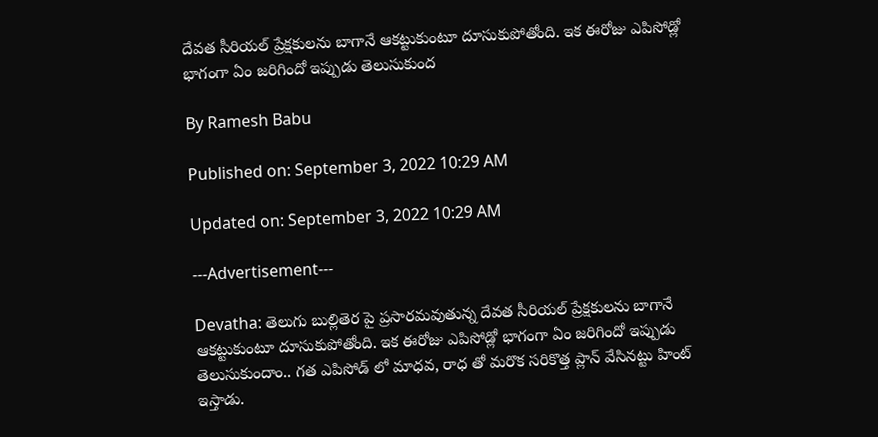దేవత సీరియల్ ప్రేక్షకులను బాగానే ఆకట్టుకుంటూ దూసుకుపోతోంది. ఇక ఈరోజు ఎపిసోడ్లో భాగంగా ఏం జరిగిందో ఇప్పుడు తెలుసుకుంద

By Ramesh Babu

Published on: September 3, 2022 10:29 AM

Updated on: September 3, 2022 10:29 AM

---Advertisement---

Devatha: తెలుగు బుల్లితెర పై ప్రసారమవుతున్న దేవత సీరియల్ ప్రేక్షకులను బాగానే ఆకట్టుకుంటూ దూసుకుపోతోంది. ఇక ఈరోజు ఎపిసోడ్లో భాగంగా ఏం జరిగిందో ఇప్పుడు తెలుసుకుందాం.. గత ఎపిసోడ్ లో మాధవ, రాధ తో మరొక సరికొత్త ప్లాన్ వేసినట్టు హింట్ ఇస్తాడు.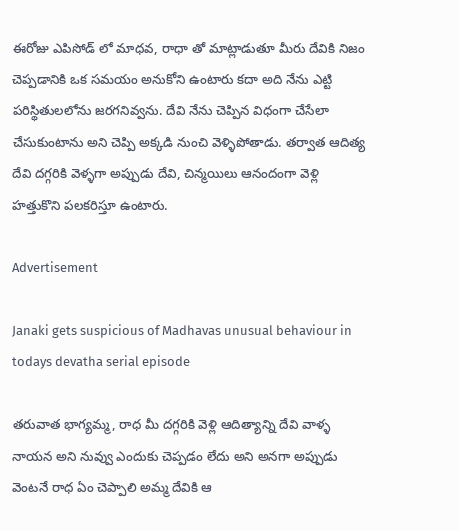ఈరోజు ఎపిసోడ్ లో మాధవ, రాధా తో మాట్లాడుతూ మీరు దేవికి నిజం చెప్పడానికి ఒక సమయం అనుకోని ఉంటారు కదా అది నేను ఎట్టి పరిస్థితులలోను జరగనివ్వను. దేవి నేను చెప్పిన విధంగా చేసేలా చేసుకుంటాను అని చెప్పి అక్కడి నుంచి వెళ్ళిపోతాడు. తర్వాత ఆదిత్య దేవి దగ్గరికి వెళ్ళగా అప్పుడు దేవి, చిన్మయిలు ఆనందంగా వెళ్లి హత్తుకొని పలకరిస్తూ ఉంటారు.

Advertisement

Janaki gets suspicious of Madhavas unusual behaviour in todays devatha serial episode

తరువాత భాగ్యమ్మ, రాధ మీ దగ్గరికి వెళ్లి ఆదిత్యాన్ని దేవి వాళ్ళ నాయన అని నువ్వు ఎందుకు చెప్పడం లేదు అని అనగా అప్పుడు వెంటనే రాధ ఏం చెప్పాలి అమ్మ దేవికి ఆ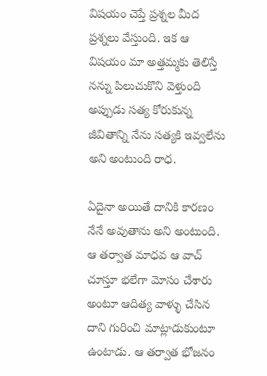విషయం చెప్తే ప్రశ్నల మీద ప్రశ్నలు వేస్తుంది. ఇక ఆ విషయం మా అత్తమ్మకు తెలిస్తే నన్ను పిలుచుకొని వెళ్తుంది అప్పుడు సత్య కోరుకున్న జీవితాన్ని నేను సత్యకి ఇవ్వలేను అని అంటుంది రాధ.

ఏదైనా అయితే దానికి కారణం నేనే అవుతాను అని అంటుంది. ఆ తర్వాత మాధవ ఆ వాచ్ చూస్తూ భలేగా మోసం చేశారు అంటూ ఆదిత్య వాళ్ళు చేసిన దాని గురించి మాట్లాడుకుంటూ ఉంటాడు. ఆ తర్వాత భోజనం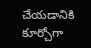చేయడానికి కూర్చోగా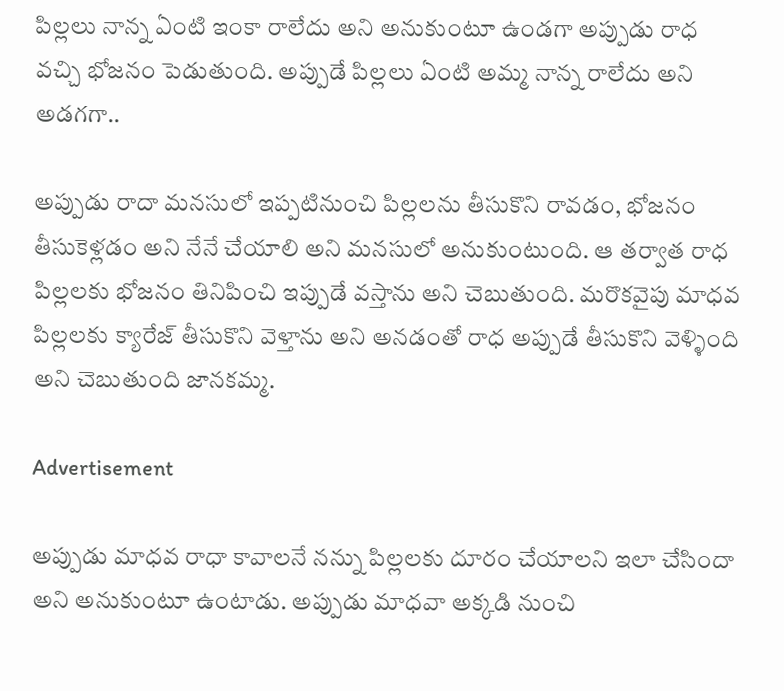పిల్లలు నాన్న ఏంటి ఇంకా రాలేదు అని అనుకుంటూ ఉండగా అప్పుడు రాధ వచ్చి భోజనం పెడుతుంది. అప్పుడే పిల్లలు ఏంటి అమ్మ నాన్న రాలేదు అని అడగగా..

అప్పుడు రాదా మనసులో ఇప్పటినుంచి పిల్లలను తీసుకొని రావడం, భోజనం తీసుకెళ్లడం అని నేనే చేయాలి అని మనసులో అనుకుంటుంది. ఆ తర్వాత రాధ పిల్లలకు భోజనం తినిపించి ఇప్పుడే వస్తాను అని చెబుతుంది. మరొకవైపు మాధవ పిల్లలకు క్యారేజ్ తీసుకొని వెళ్తాను అని అనడంతో రాధ అప్పుడే తీసుకొని వెళ్ళింది అని చెబుతుంది జానకమ్మ.

Advertisement

అప్పుడు మాధవ రాధా కావాలనే నన్ను పిల్లలకు దూరం చేయాలని ఇలా చేసిందా అని అనుకుంటూ ఉంటాడు. అప్పుడు మాధవా అక్కడి నుంచి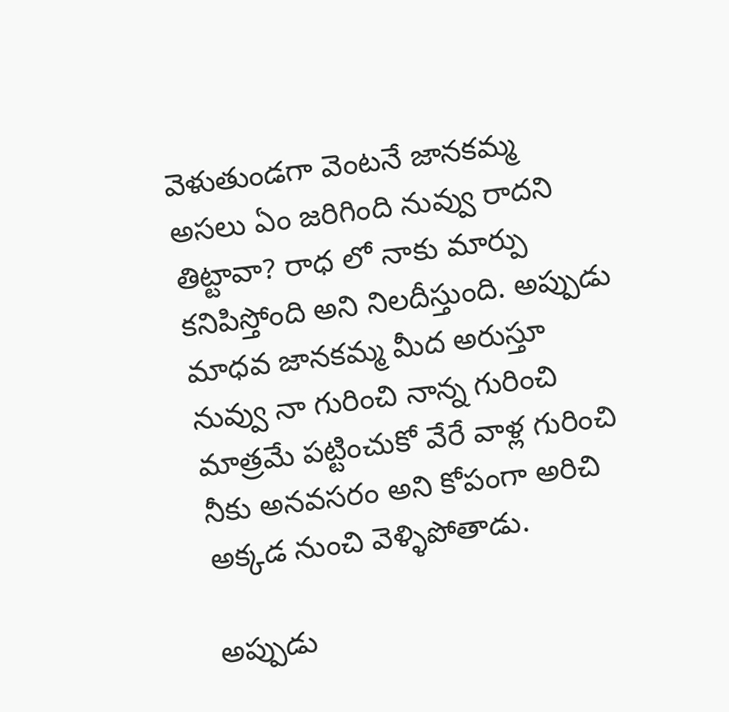వెళుతుండగా వెంటనే జానకమ్మ అసలు ఏం జరిగింది నువ్వు రాదని తిట్టావా? రాధ లో నాకు మార్పు కనిపిస్తోంది అని నిలదీస్తుంది. అప్పుడు మాధవ జానకమ్మ మీద అరుస్తూ నువ్వు నా గురించి నాన్న గురించి మాత్రమే పట్టించుకో వేరే వాళ్ల గురించి నీకు అనవసరం అని కోపంగా అరిచి అక్కడ నుంచి వెళ్ళిపోతాడు.

అప్పుడు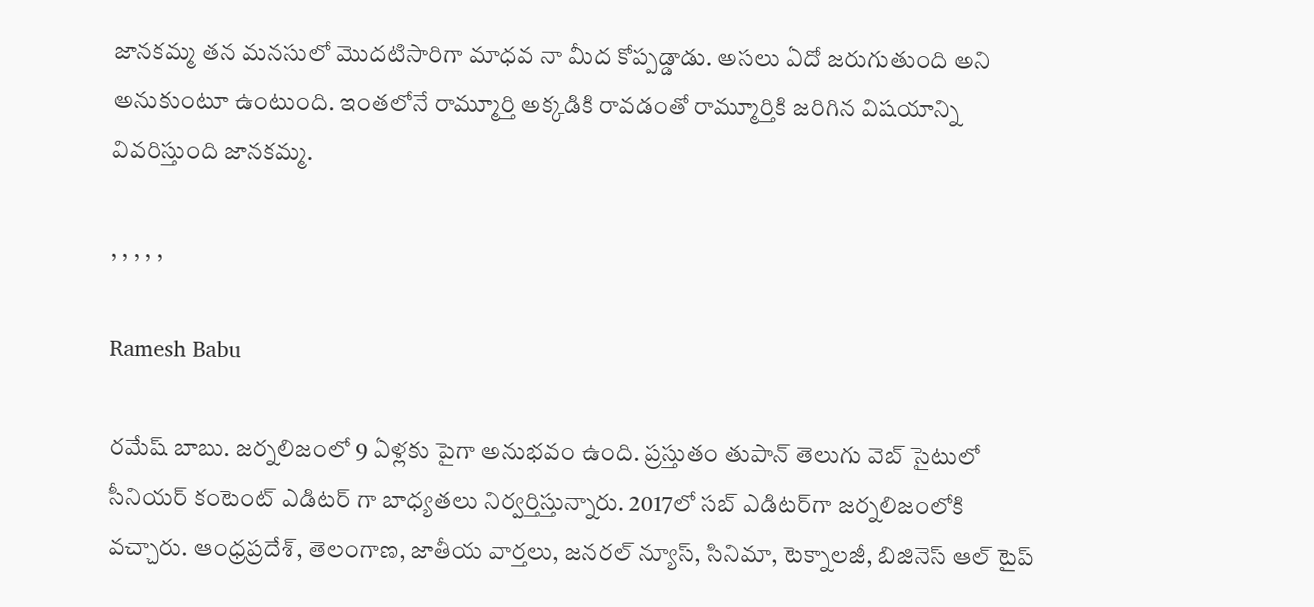జానకమ్మ తన మనసులో మొదటిసారిగా మాధవ నా మీద కోప్పడ్డాడు. అసలు ఏదో జరుగుతుంది అని అనుకుంటూ ఉంటుంది. ఇంతలోనే రామ్మూర్తి అక్కడికి రావడంతో రామ్మూర్తికి జరిగిన విషయాన్ని వివరిస్తుంది జానకమ్మ.

, , , , ,

Ramesh Babu

రమేష్ బాబు. జర్నలిజంలో 9 ఏళ్లకు పైగా అనుభవం ఉంది. ప్రస్తుతం తుపాన్ తెలుగు వెబ్ సైటులో సీనియర్ కంటెంట్ ఎడిటర్ గా బాధ్యతలు నిర్వర్తిస్తున్నారు. 2017లో సబ్ ఎడిటర్‌గా జర్నలిజంలోకి వచ్చారు. ఆంధ్రప్రదేశ్, తెలంగాణ, జాతీయ వార్తలు, జనరల్ న్యూస్, సినిమా, టెక్నాలజీ, బిజినెస్ ఆల్ టైప్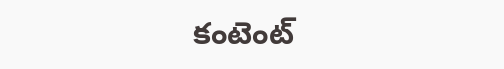కంటెంట్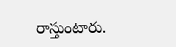రాస్తుంటారు.